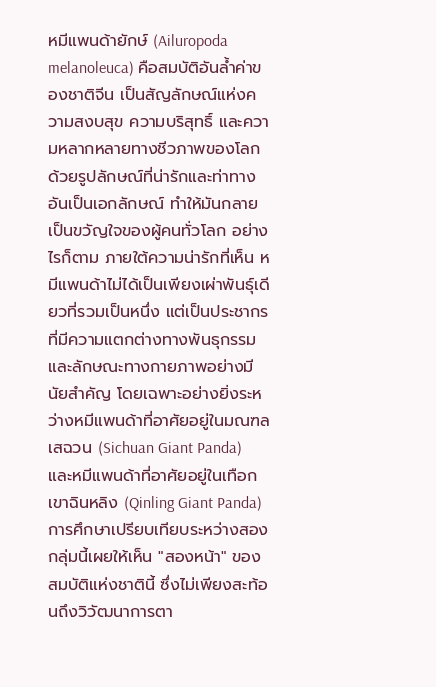หมีแพนด้ายักษ์ (Ailuropoda melanoleuca) คือสมบัติอันล้ำค่าของชาติจีน เป็นสัญลักษณ์แห่งความสงบสุข ความบริสุทธิ์ และความหลากหลายทางชีวภาพของโลก ด้วยรูปลักษณ์ที่น่ารักและท่าทางอันเป็นเอกลักษณ์ ทำให้มันกลายเป็นขวัญใจของผู้คนทั่วโลก อย่างไรก็ตาม ภายใต้ความน่ารักที่เห็น หมีแพนด้าไม่ได้เป็นเพียงเผ่าพันธุ์เดียวที่รวมเป็นหนึ่ง แต่เป็นประชากรที่มีความแตกต่างทางพันธุกรรมและลักษณะทางกายภาพอย่างมีนัยสำคัญ โดยเฉพาะอย่างยิ่งระหว่างหมีแพนด้าที่อาศัยอยู่ในมณฑลเสฉวน (Sichuan Giant Panda) และหมีแพนด้าที่อาศัยอยู่ในเทือกเขาฉินหลิง (Qinling Giant Panda) การศึกษาเปรียบเทียบระหว่างสองกลุ่มนี้เผยให้เห็น "สองหน้า" ของสมบัติแห่งชาตินี้ ซึ่งไม่เพียงสะท้อนถึงวิวัฒนาการตา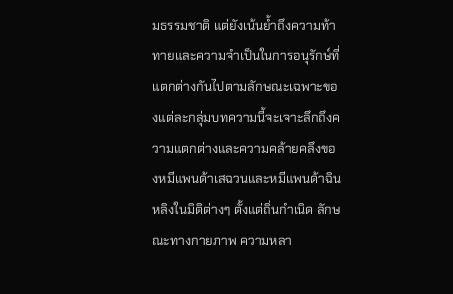มธรรมชาติ แต่ยังเน้นย้ำถึงความท้าทายและความจำเป็นในการอนุรักษ์ที่แตกต่างกันไปตามลักษณะเฉพาะของแต่ละกลุ่มบทความนี้จะเจาะลึกถึงความแตกต่างและความคล้ายคลึงของหมีแพนด้าเสฉวนและหมีแพนด้าฉินหลิงในมิติต่างๆ ตั้งแต่ถิ่นกำเนิด ลักษณะทางกายภาพ ความหลา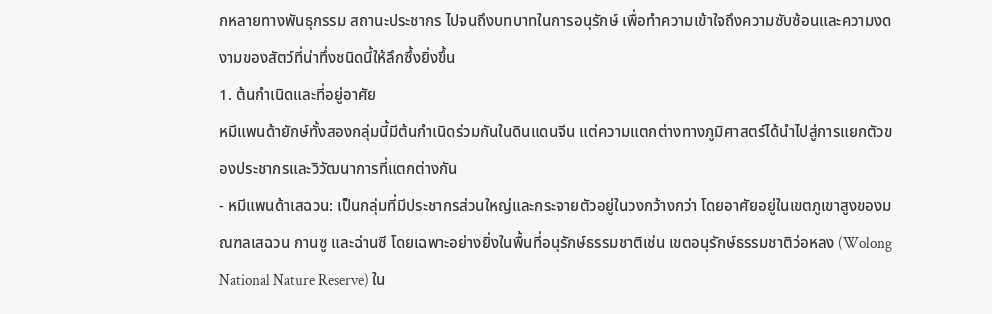กหลายทางพันธุกรรม สถานะประชากร ไปจนถึงบทบาทในการอนุรักษ์ เพื่อทำความเข้าใจถึงความซับซ้อนและความงดงามของสัตว์ที่น่าทึ่งชนิดนี้ให้ลึกซึ้งยิ่งขึ้น
1. ต้นกำเนิดและที่อยู่อาศัย
หมีแพนด้ายักษ์ทั้งสองกลุ่มนี้มีต้นกำเนิดร่วมกันในดินแดนจีน แต่ความแตกต่างทางภูมิศาสตร์ได้นำไปสู่การแยกตัวของประชากรและวิวัฒนาการที่แตกต่างกัน
- หมีแพนด้าเสฉวน: เป็นกลุ่มที่มีประชากรส่วนใหญ่และกระจายตัวอยู่ในวงกว้างกว่า โดยอาศัยอยู่ในเขตภูเขาสูงของมณฑลเสฉวน กานซู และฉ่านซี โดยเฉพาะอย่างยิ่งในพื้นที่อนุรักษ์ธรรมชาติเช่น เขตอนุรักษ์ธรรมชาติว่อหลง (Wolong National Nature Reserve) ใน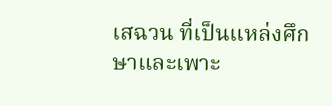เสฉวน ที่เป็นแหล่งศึกษาและเพาะ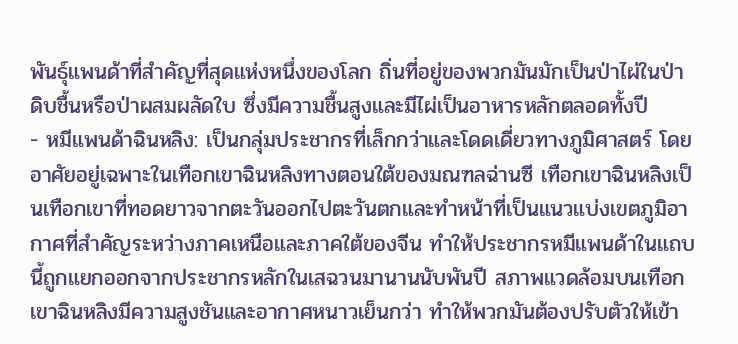พันธุ์แพนด้าที่สำคัญที่สุดแห่งหนึ่งของโลก ถิ่นที่อยู่ของพวกมันมักเป็นป่าไผ่ในป่าดิบชื้นหรือป่าผสมผลัดใบ ซึ่งมีความชื้นสูงและมีไผ่เป็นอาหารหลักตลอดทั้งปี
- หมีแพนด้าฉินหลิง: เป็นกลุ่มประชากรที่เล็กกว่าและโดดเดี่ยวทางภูมิศาสตร์ โดยอาศัยอยู่เฉพาะในเทือกเขาฉินหลิงทางตอนใต้ของมณฑลฉ่านซี เทือกเขาฉินหลิงเป็นเทือกเขาที่ทอดยาวจากตะวันออกไปตะวันตกและทำหน้าที่เป็นแนวแบ่งเขตภูมิอากาศที่สำคัญระหว่างภาคเหนือและภาคใต้ของจีน ทำให้ประชากรหมีแพนด้าในแถบนี้ถูกแยกออกจากประชากรหลักในเสฉวนมานานนับพันปี สภาพแวดล้อมบนเทือกเขาฉินหลิงมีความสูงชันและอากาศหนาวเย็นกว่า ทำให้พวกมันต้องปรับตัวให้เข้า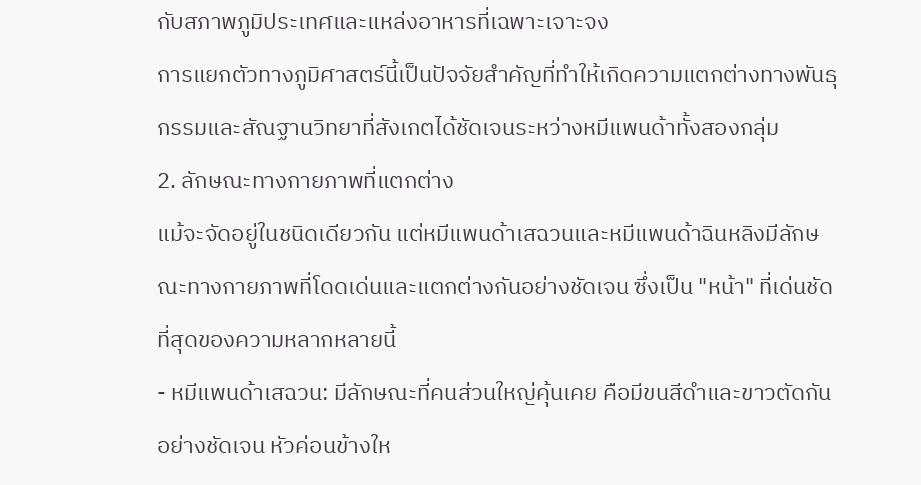กับสภาพภูมิประเทศและแหล่งอาหารที่เฉพาะเจาะจง
การแยกตัวทางภูมิศาสตร์นี้เป็นปัจจัยสำคัญที่ทำให้เกิดความแตกต่างทางพันธุกรรมและสัณฐานวิทยาที่สังเกตได้ชัดเจนระหว่างหมีแพนด้าทั้งสองกลุ่ม
2. ลักษณะทางกายภาพที่แตกต่าง
แม้จะจัดอยู่ในชนิดเดียวกัน แต่หมีแพนด้าเสฉวนและหมีแพนด้าฉินหลิงมีลักษณะทางกายภาพที่โดดเด่นและแตกต่างกันอย่างชัดเจน ซึ่งเป็น "หน้า" ที่เด่นชัดที่สุดของความหลากหลายนี้
- หมีแพนด้าเสฉวน: มีลักษณะที่คนส่วนใหญ่คุ้นเคย คือมีขนสีดำและขาวตัดกันอย่างชัดเจน หัวค่อนข้างให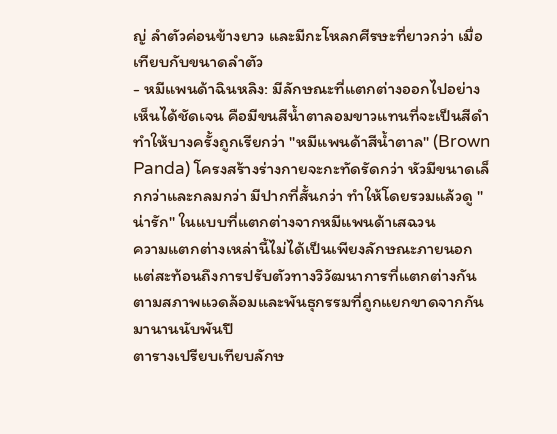ญ่ ลำตัวค่อนข้างยาว และมีกะโหลกศีรษะที่ยาวกว่า เมื่อเทียบกับขนาดลำตัว
- หมีแพนด้าฉินหลิง: มีลักษณะที่แตกต่างออกไปอย่างเห็นได้ชัดเจน คือมีขนสีน้ำตาลอมขาวแทนที่จะเป็นสีดำ ทำให้บางครั้งถูกเรียกว่า "หมีแพนด้าสีน้ำตาล" (Brown Panda) โครงสร้างร่างกายจะกะทัดรัดกว่า หัวมีขนาดเล็กกว่าและกลมกว่า มีปากที่สั้นกว่า ทำให้โดยรวมแล้วดู "น่ารัก" ในแบบที่แตกต่างจากหมีแพนด้าเสฉวน
ความแตกต่างเหล่านี้ไม่ได้เป็นเพียงลักษณะภายนอก แต่สะท้อนถึงการปรับตัวทางวิวัฒนาการที่แตกต่างกันตามสภาพแวดล้อมและพันธุกรรมที่ถูกแยกขาดจากกันมานานนับพันปี
ตารางเปรียบเทียบลักษ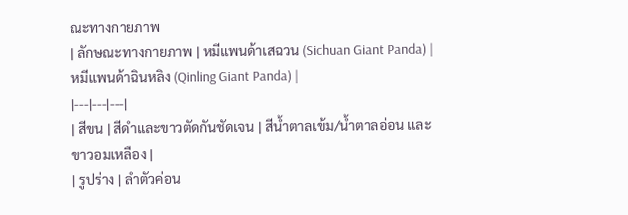ณะทางกายภาพ
| ลักษณะทางกายภาพ | หมีแพนด้าเสฉวน (Sichuan Giant Panda) | หมีแพนด้าฉินหลิง (Qinling Giant Panda) |
|---|---|---|
| สีขน | สีดำและขาวตัดกันชัดเจน | สีน้ำตาลเข้ม/น้ำตาลอ่อน และขาวอมเหลือง |
| รูปร่าง | ลำตัวค่อน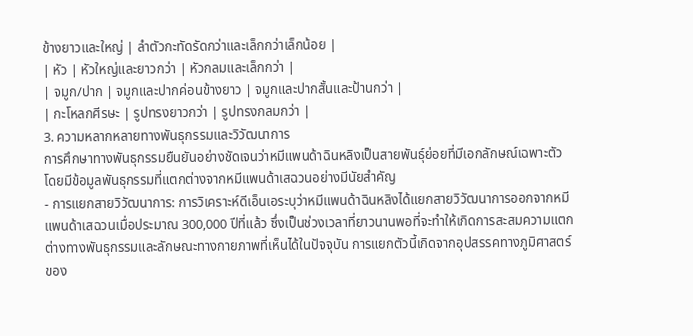ข้างยาวและใหญ่ | ลำตัวกะทัดรัดกว่าและเล็กกว่าเล็กน้อย |
| หัว | หัวใหญ่และยาวกว่า | หัวกลมและเล็กกว่า |
| จมูก/ปาก | จมูกและปากค่อนข้างยาว | จมูกและปากสั้นและป้านกว่า |
| กะโหลกศีรษะ | รูปทรงยาวกว่า | รูปทรงกลมกว่า |
3. ความหลากหลายทางพันธุกรรมและวิวัฒนาการ
การศึกษาทางพันธุกรรมยืนยันอย่างชัดเจนว่าหมีแพนด้าฉินหลิงเป็นสายพันธุ์ย่อยที่มีเอกลักษณ์เฉพาะตัว โดยมีข้อมูลพันธุกรรมที่แตกต่างจากหมีแพนด้าเสฉวนอย่างมีนัยสำคัญ
- การแยกสายวิวัฒนาการ: การวิเคราะห์ดีเอ็นเอระบุว่าหมีแพนด้าฉินหลิงได้แยกสายวิวัฒนาการออกจากหมีแพนด้าเสฉวนเมื่อประมาณ 300,000 ปีที่แล้ว ซึ่งเป็นช่วงเวลาที่ยาวนานพอที่จะทำให้เกิดการสะสมความแตกต่างทางพันธุกรรมและลักษณะทางกายภาพที่เห็นได้ในปัจจุบัน การแยกตัวนี้เกิดจากอุปสรรคทางภูมิศาสตร์ของ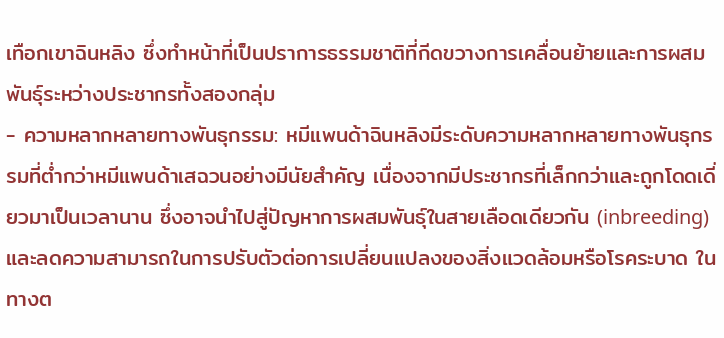เทือกเขาฉินหลิง ซึ่งทำหน้าที่เป็นปราการธรรมชาติที่กีดขวางการเคลื่อนย้ายและการผสมพันธุ์ระหว่างประชากรทั้งสองกลุ่ม
- ความหลากหลายทางพันธุกรรม: หมีแพนด้าฉินหลิงมีระดับความหลากหลายทางพันธุกรรมที่ต่ำกว่าหมีแพนด้าเสฉวนอย่างมีนัยสำคัญ เนื่องจากมีประชากรที่เล็กกว่าและถูกโดดเดี่ยวมาเป็นเวลานาน ซึ่งอาจนำไปสู่ปัญหาการผสมพันธุ์ในสายเลือดเดียวกัน (inbreeding) และลดความสามารถในการปรับตัวต่อการเปลี่ยนแปลงของสิ่งแวดล้อมหรือโรคระบาด ในทางต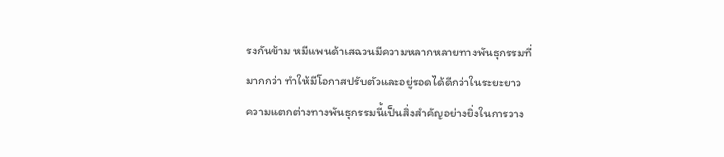รงกันข้าม หมีแพนด้าเสฉวนมีความหลากหลายทางพันธุกรรมที่มากกว่า ทำให้มีโอกาสปรับตัวและอยู่รอดได้ดีกว่าในระยะยาว
ความแตกต่างทางพันธุกรรมนี้เป็นสิ่งสำคัญอย่างยิ่งในการวาง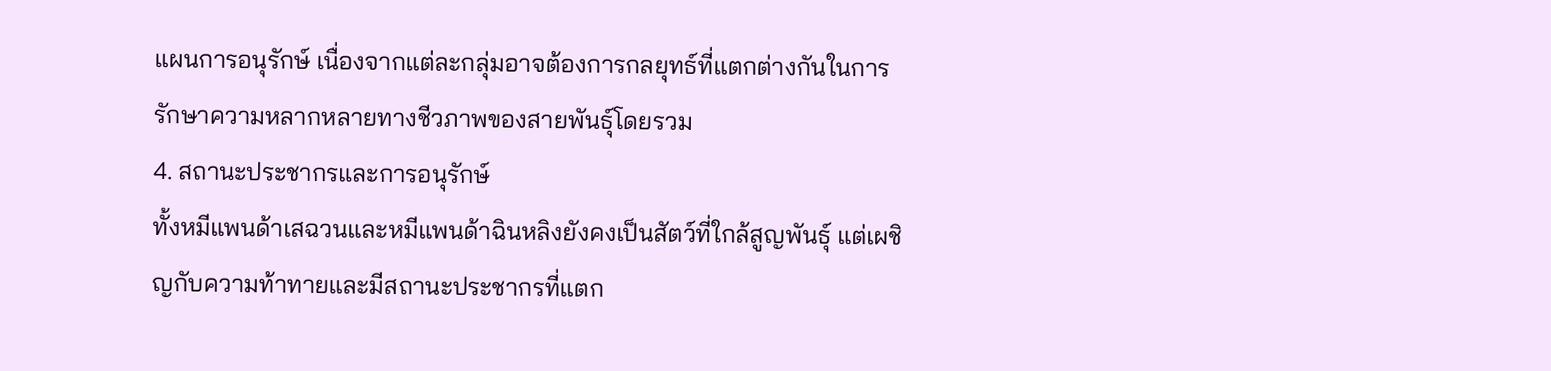แผนการอนุรักษ์ เนื่องจากแต่ละกลุ่มอาจต้องการกลยุทธ์ที่แตกต่างกันในการรักษาความหลากหลายทางชีวภาพของสายพันธุ์โดยรวม
4. สถานะประชากรและการอนุรักษ์
ทั้งหมีแพนด้าเสฉวนและหมีแพนด้าฉินหลิงยังคงเป็นสัตว์ที่ใกล้สูญพันธุ์ แต่เผชิญกับความท้าทายและมีสถานะประชากรที่แตก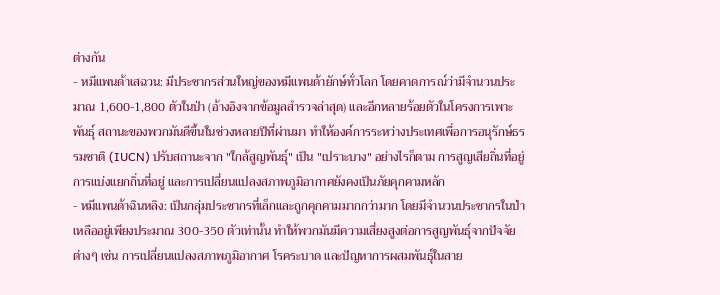ต่างกัน
- หมีแพนด้าเสฉวน: มีประชากรส่วนใหญ่ของหมีแพนด้ายักษ์ทั่วโลก โดยคาดการณ์ว่ามีจำนวนประมาณ 1,600-1,800 ตัวในป่า (อ้างอิงจากข้อมูลสำรวจล่าสุด) และอีกหลายร้อยตัวในโครงการเพาะพันธุ์ สถานะของพวกมันดีขึ้นในช่วงหลายปีที่ผ่านมา ทำให้องค์การระหว่างประเทศเพื่อการอนุรักษ์ธรรมชาติ (IUCN) ปรับสถานะจาก "ใกล้สูญพันธุ์" เป็น "เปราะบาง" อย่างไรก็ตาม การสูญเสียถิ่นที่อยู่ การแบ่งแยกถิ่นที่อยู่ และการเปลี่ยนแปลงสภาพภูมิอากาศยังคงเป็นภัยคุกคามหลัก
- หมีแพนด้าฉินหลิง: เป็นกลุ่มประชากรที่เล็กและถูกคุกคามมากกว่ามาก โดยมีจำนวนประชากรในป่าเหลืออยู่เพียงประมาณ 300-350 ตัวเท่านั้น ทำให้พวกมันมีความเสี่ยงสูงต่อการสูญพันธุ์จากปัจจัยต่างๆ เช่น การเปลี่ยนแปลงสภาพภูมิอากาศ โรคระบาด และปัญหาการผสมพันธุ์ในสาย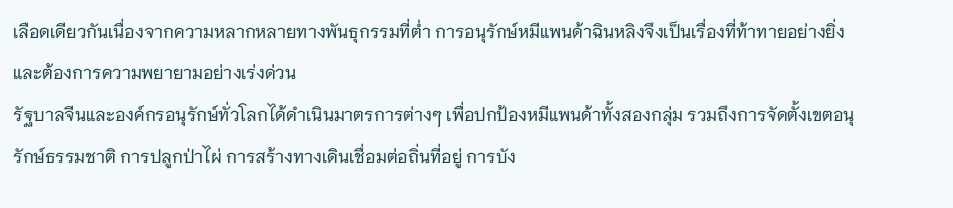เลือดเดียวกันเนื่องจากความหลากหลายทางพันธุกรรมที่ต่ำ การอนุรักษ์หมีแพนด้าฉินหลิงจึงเป็นเรื่องที่ท้าทายอย่างยิ่งและต้องการความพยายามอย่างเร่งด่วน
รัฐบาลจีนและองค์กรอนุรักษ์ทั่วโลกได้ดำเนินมาตรการต่างๆ เพื่อปกป้องหมีแพนด้าทั้งสองกลุ่ม รวมถึงการจัดตั้งเขตอนุรักษ์ธรรมชาติ การปลูกป่าไผ่ การสร้างทางเดินเชื่อมต่อถิ่นที่อยู่ การบัง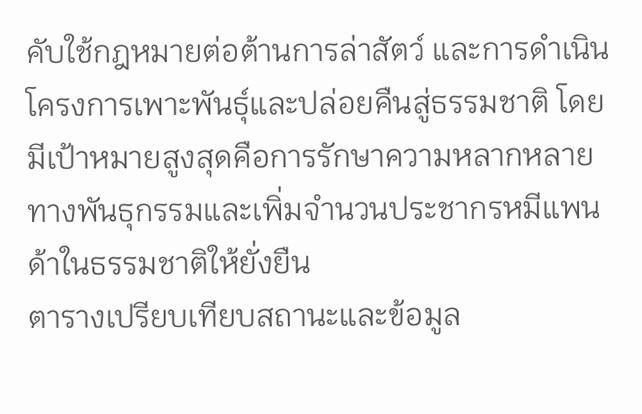คับใช้กฎหมายต่อต้านการล่าสัตว์ และการดำเนินโครงการเพาะพันธุ์และปล่อยคืนสู่ธรรมชาติ โดยมีเป้าหมายสูงสุดคือการรักษาความหลากหลายทางพันธุกรรมและเพิ่มจำนวนประชากรหมีแพนด้าในธรรมชาติให้ยั่งยืน
ตารางเปรียบเทียบสถานะและข้อมูล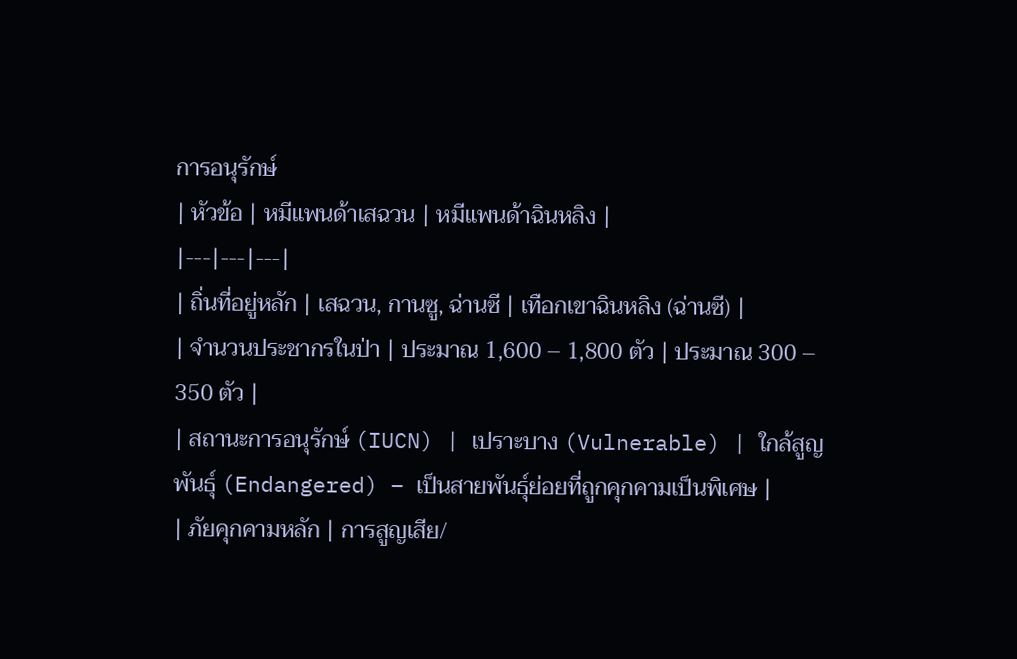การอนุรักษ์
| หัวข้อ | หมีแพนด้าเสฉวน | หมีแพนด้าฉินหลิง |
|---|---|---|
| ถิ่นที่อยู่หลัก | เสฉวน, กานซู, ฉ่านซี | เทือกเขาฉินหลิง (ฉ่านซี) |
| จำนวนประชากรในป่า | ประมาณ 1,600 – 1,800 ตัว | ประมาณ 300 – 350 ตัว |
| สถานะการอนุรักษ์ (IUCN) | เปราะบาง (Vulnerable) | ใกล้สูญพันธุ์ (Endangered) – เป็นสายพันธุ์ย่อยที่ถูกคุกคามเป็นพิเศษ |
| ภัยคุกคามหลัก | การสูญเสีย/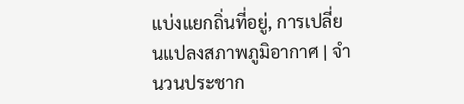แบ่งแยกถิ่นที่อยู่, การเปลี่ยนแปลงสภาพภูมิอากาศ | จำนวนประชาก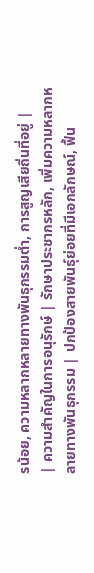รน้อย, ความหลากหลายทางพันธุกรรมต่ำ, การสูญเสียถิ่นที่อยู่ |
| ความสำคัญในการอนุรักษ์ | รักษาประชากรหลัก, เพิ่มความหลากหลายทางพันธุกรรม | ปกป้องสายพันธุ์ย่อยที่มีเอกลักษณ์, ฟื้น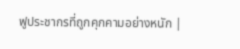ฟูประชากรที่ถูกคุกคามอย่างหนัก |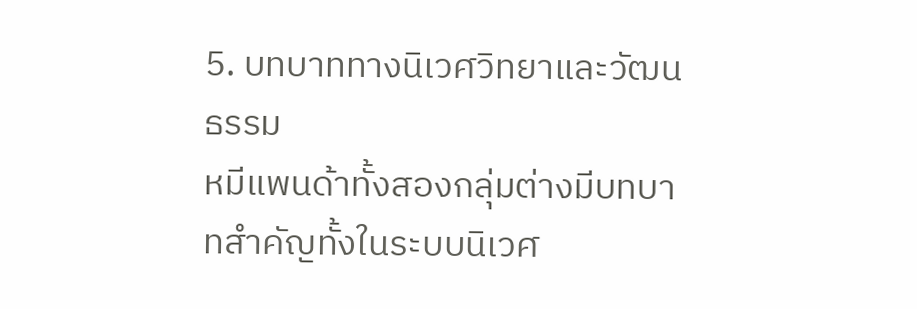5. บทบาททางนิเวศวิทยาและวัฒนธรรม
หมีแพนด้าทั้งสองกลุ่มต่างมีบทบาทสำคัญทั้งในระบบนิเวศ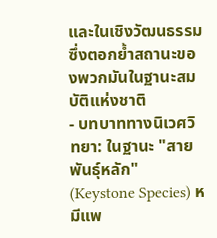และในเชิงวัฒนธรรม ซึ่งตอกย้ำสถานะของพวกมันในฐานะสมบัติแห่งชาติ
- บทบาททางนิเวศวิทยา: ในฐานะ "สายพันธุ์หลัก" (Keystone Species) หมีแพ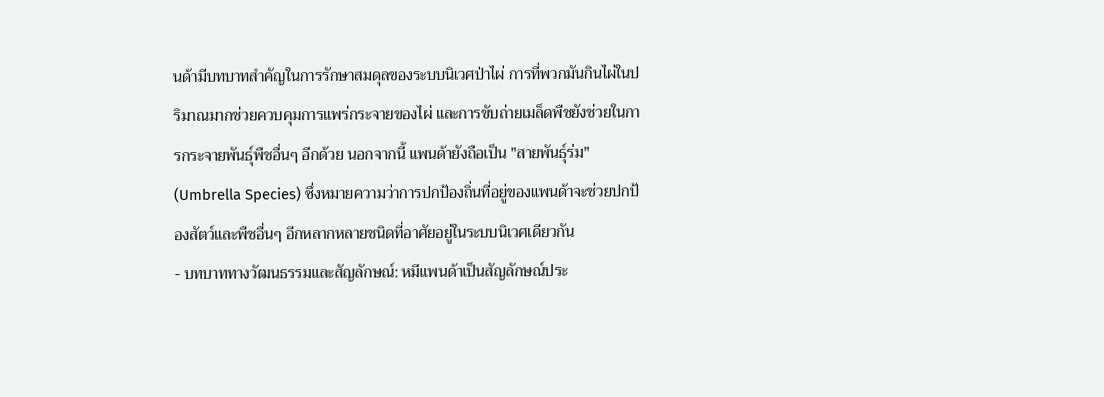นด้ามีบทบาทสำคัญในการรักษาสมดุลของระบบนิเวศป่าไผ่ การที่พวกมันกินไผ่ในปริมาณมากช่วยควบคุมการแพร่กระจายของไผ่ และการขับถ่ายเมล็ดพืชยังช่วยในการกระจายพันธุ์พืชอื่นๆ อีกด้วย นอกจากนี้ แพนด้ายังถือเป็น "สายพันธุ์ร่ม" (Umbrella Species) ซึ่งหมายความว่าการปกป้องถิ่นที่อยู่ของแพนด้าจะช่วยปกป้องสัตว์และพืชอื่นๆ อีกหลากหลายชนิดที่อาศัยอยู่ในระบบนิเวศเดียวกัน
- บทบาททางวัฒนธรรมและสัญลักษณ์: หมีแพนด้าเป็นสัญลักษณ์ประ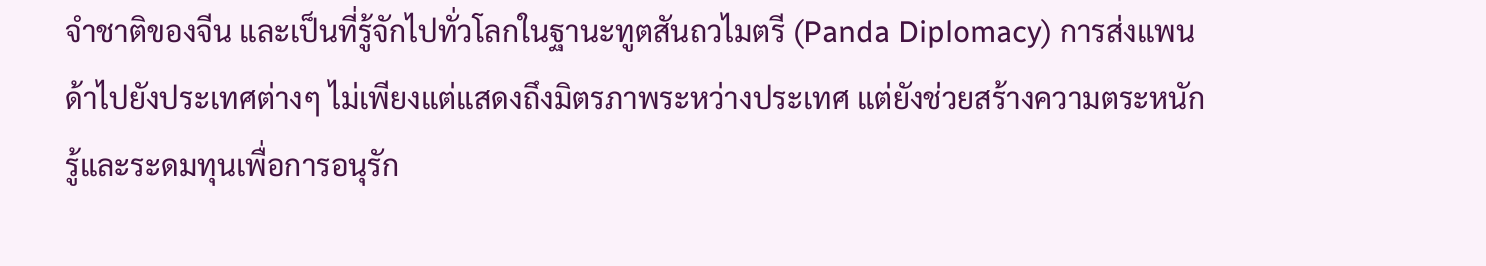จำชาติของจีน และเป็นที่รู้จักไปทั่วโลกในฐานะทูตสันถวไมตรี (Panda Diplomacy) การส่งแพนด้าไปยังประเทศต่างๆ ไม่เพียงแต่แสดงถึงมิตรภาพระหว่างประเทศ แต่ยังช่วยสร้างความตระหนักรู้และระดมทุนเพื่อการอนุรัก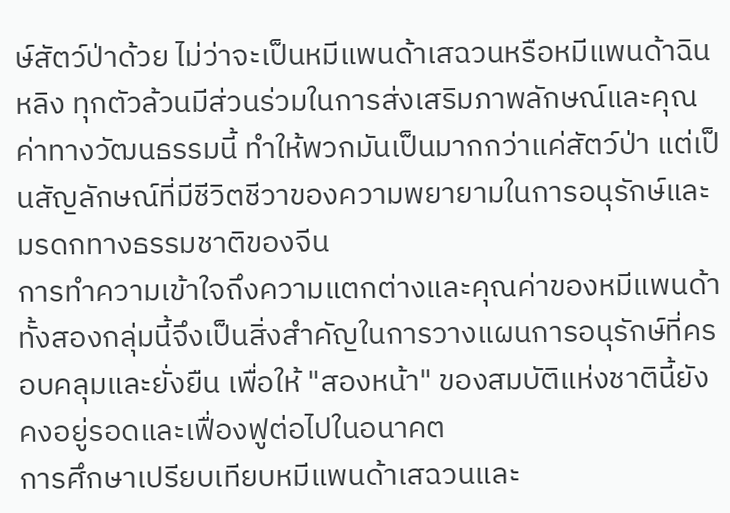ษ์สัตว์ป่าด้วย ไม่ว่าจะเป็นหมีแพนด้าเสฉวนหรือหมีแพนด้าฉินหลิง ทุกตัวล้วนมีส่วนร่วมในการส่งเสริมภาพลักษณ์และคุณค่าทางวัฒนธรรมนี้ ทำให้พวกมันเป็นมากกว่าแค่สัตว์ป่า แต่เป็นสัญลักษณ์ที่มีชีวิตชีวาของความพยายามในการอนุรักษ์และมรดกทางธรรมชาติของจีน
การทำความเข้าใจถึงความแตกต่างและคุณค่าของหมีแพนด้าทั้งสองกลุ่มนี้จึงเป็นสิ่งสำคัญในการวางแผนการอนุรักษ์ที่ครอบคลุมและยั่งยืน เพื่อให้ "สองหน้า" ของสมบัติแห่งชาตินี้ยังคงอยู่รอดและเฟื่องฟูต่อไปในอนาคต
การศึกษาเปรียบเทียบหมีแพนด้าเสฉวนและ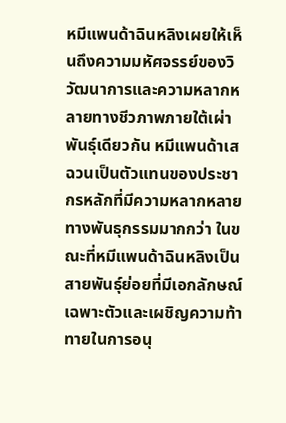หมีแพนด้าฉินหลิงเผยให้เห็นถึงความมหัศจรรย์ของวิวัฒนาการและความหลากหลายทางชีวภาพภายใต้เผ่าพันธุ์เดียวกัน หมีแพนด้าเสฉวนเป็นตัวแทนของประชากรหลักที่มีความหลากหลายทางพันธุกรรมมากกว่า ในขณะที่หมีแพนด้าฉินหลิงเป็นสายพันธุ์ย่อยที่มีเอกลักษณ์เฉพาะตัวและเผชิญความท้าทายในการอนุ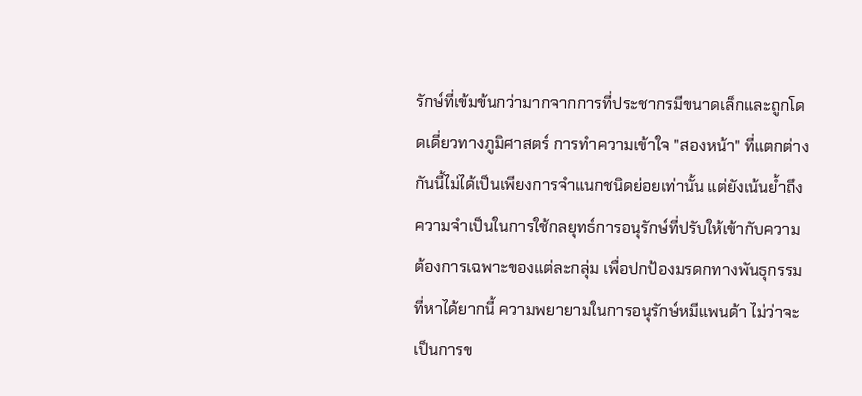รักษ์ที่เข้มข้นกว่ามากจากการที่ประชากรมีขนาดเล็กและถูกโดดเดี่ยวทางภูมิศาสตร์ การทำความเข้าใจ "สองหน้า" ที่แตกต่างกันนี้ไม่ได้เป็นเพียงการจำแนกชนิดย่อยเท่านั้น แต่ยังเน้นย้ำถึงความจำเป็นในการใช้กลยุทธ์การอนุรักษ์ที่ปรับให้เข้ากับความต้องการเฉพาะของแต่ละกลุ่ม เพื่อปกป้องมรดกทางพันธุกรรมที่หาได้ยากนี้ ความพยายามในการอนุรักษ์หมีแพนด้า ไม่ว่าจะเป็นการข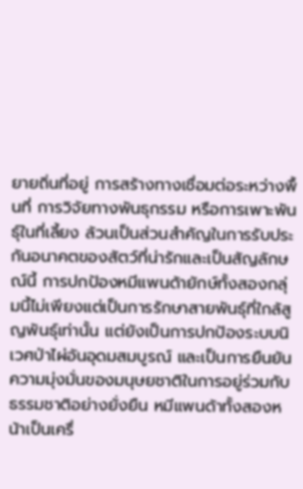ยายถิ่นที่อยู่ การสร้างทางเชื่อมต่อระหว่างพื้นที่ การวิจัยทางพันธุกรรม หรือการเพาะพันธุ์ในที่เลี้ยง ล้วนเป็นส่วนสำคัญในการรับประกันอนาคตของสัตว์ที่น่ารักและเป็นสัญลักษณ์นี้ การปกป้องหมีแพนด้ายักษ์ทั้งสองกลุ่มนี้ไม่เพียงแต่เป็นการรักษาสายพันธุ์ที่ใกล้สูญพันธุ์เท่านั้น แต่ยังเป็นการปกป้องระบบนิเวศป่าไผ่อันอุดมสมบูรณ์ และเป็นการยืนยันความมุ่งมั่นของมนุษยชาติในการอยู่ร่วมกับธรรมชาติอย่างยั่งยืน หมีแพนด้าทั้งสองหน้าเป็นเครื่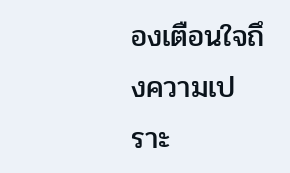องเตือนใจถึงความเปราะ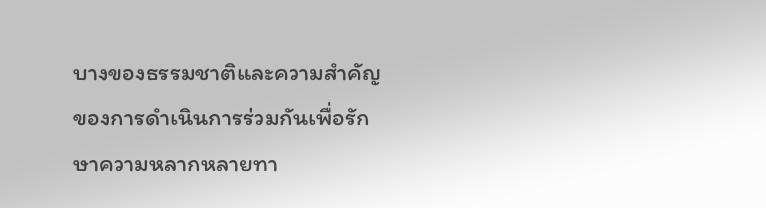บางของธรรมชาติและความสำคัญของการดำเนินการร่วมกันเพื่อรักษาความหลากหลายทา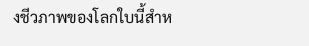งชีวภาพของโลกใบนี้สำห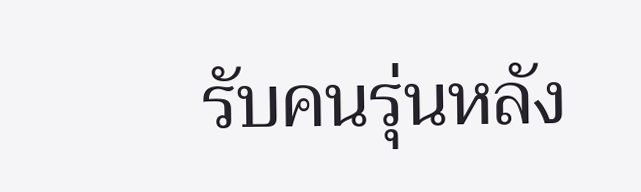รับคนรุ่นหลัง